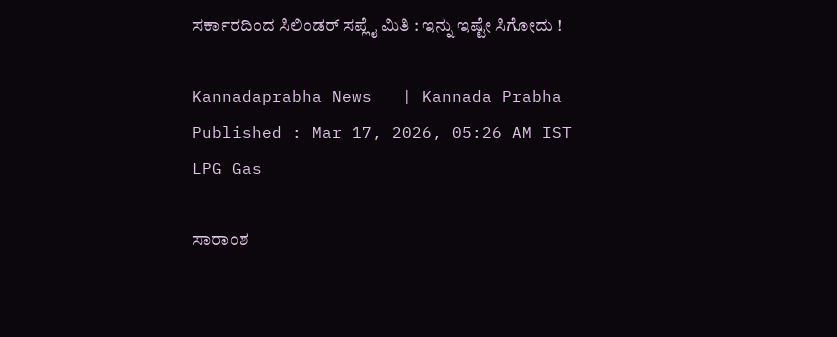ಸರ್ಕಾರದಿಂದ ಸಿಲಿಂಡರ್ ಸಪ್ಲೈ ಮಿತಿ : ಇನ್ನು ಇಷ್ಟೇ ಸಿಗೋದು !

Kannadaprabha News   | Kannada Prabha
Published : Mar 17, 2026, 05:26 AM IST
LPG Gas

ಸಾರಾಂಶ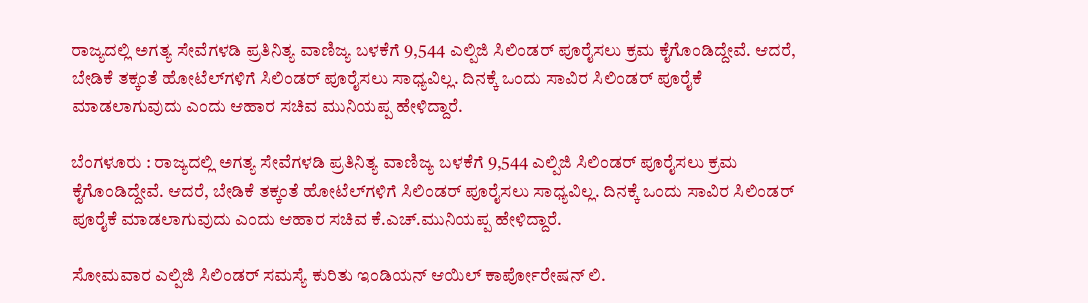ರಾಜ್ಯದಲ್ಲಿ ಅಗತ್ಯ ಸೇವೆಗಳಡಿ ಪ್ರತಿನಿತ್ಯ ವಾಣಿಜ್ಯ ಬಳಕೆಗೆ 9,544 ಎಲ್ಪಿಜಿ ಸಿಲಿಂಡರ್ ಪೂರೈಸಲು ಕ್ರಮ ಕೈಗೊಂಡಿದ್ದೇವೆ. ಆದರೆ, ಬೇಡಿಕೆ ತಕ್ಕಂತೆ ಹೋಟೆಲ್‌ಗಳಿಗೆ ಸಿಲಿಂಡರ್ ಪೂರೈಸಲು ಸಾಧ್ಯವಿಲ್ಲ. ದಿನಕ್ಕೆ ಒಂದು ಸಾವಿರ ಸಿಲಿಂಡರ್ ಪೂರೈಕೆ ಮಾಡಲಾಗುವುದು ಎಂದು ಆಹಾರ ಸಚಿವ ಮುನಿಯಪ್ಪ ಹೇಳಿದ್ದಾರೆ.

ಬೆಂಗಳೂರು : ರಾಜ್ಯದಲ್ಲಿ ಅಗತ್ಯ ಸೇವೆಗಳಡಿ ಪ್ರತಿನಿತ್ಯ ವಾಣಿಜ್ಯ ಬಳಕೆಗೆ 9,544 ಎಲ್ಪಿಜಿ ಸಿಲಿಂಡರ್ ಪೂರೈಸಲು ಕ್ರಮ ಕೈಗೊಂಡಿದ್ದೇವೆ. ಆದರೆ, ಬೇಡಿಕೆ ತಕ್ಕಂತೆ ಹೋಟೆಲ್‌ಗಳಿಗೆ ಸಿಲಿಂಡರ್ ಪೂರೈಸಲು ಸಾಧ್ಯವಿಲ್ಲ. ದಿನಕ್ಕೆ ಒಂದು ಸಾವಿರ ಸಿಲಿಂಡರ್ ಪೂರೈಕೆ ಮಾಡಲಾಗುವುದು ಎಂದು ಆಹಾರ ಸಚಿವ ಕೆ.ಎಚ್.ಮುನಿಯಪ್ಪ ಹೇಳಿದ್ದಾರೆ.

ಸೋಮವಾರ ಎಲ್ಪಿಜಿ ಸಿಲಿಂಡರ್ ಸಮಸ್ಯೆ ಕುರಿತು ಇಂಡಿಯನ್ ಆಯಿಲ್ ಕಾರ್ಪೋರೇಷನ್ ಲಿ.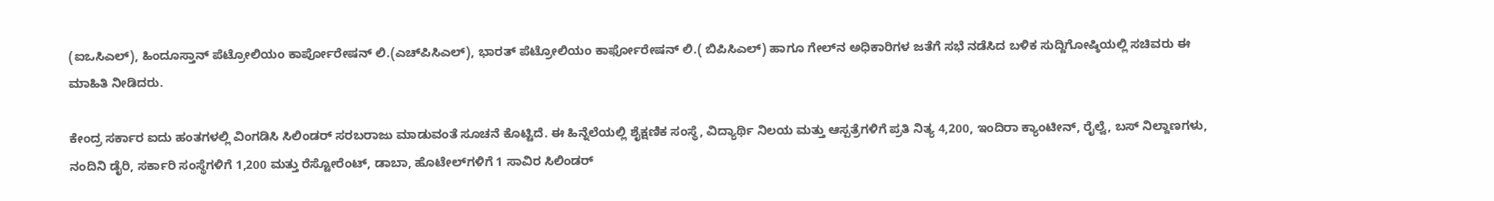(ಐಒಸಿಎಲ್), ಹಿಂದೂಸ್ತಾನ್ ಪೆಟ್ರೋಲಿಯಂ ಕಾರ್ಪೋರೇಷನ್ ಲಿ.(ಎಚ್‌ಪಿಸಿಎಲ್), ಭಾರತ್ ಪೆಟ್ರೋಲಿಯಂ ಕಾರ್ಫೋರೇಷನ್ ಲಿ.( ಬಿಪಿಸಿಎಲ್) ಹಾಗೂ ಗೇಲ್‌ನ ಅಧಿಕಾರಿಗಳ ಜತೆಗೆ ಸಭೆ ನಡೆಸಿದ ಬಳಿಕ ಸುದ್ದಿಗೋಷ್ಠಿಯಲ್ಲಿ ಸಚಿವರು ಈ ಮಾಹಿತಿ ನೀಡಿದರು.

ಕೇಂದ್ರ ಸರ್ಕಾರ ಐದು ಹಂತಗಳಲ್ಲಿ ವಿಂಗಡಿಸಿ ಸಿಲಿಂಡರ್‌ ಸರಬರಾಜು ಮಾಡುವಂತೆ ಸೂಚನೆ ಕೊಟ್ಟಿದೆ. ಈ ಹಿನ್ನೆಲೆಯಲ್ಲಿ ಶೈಕ್ಷಣಿಕ ಸಂಸ್ಥೆ, ವಿದ್ಯಾರ್ಥಿ ನಿಲಯ ಮತ್ತು ಆಸ್ಪತ್ರೆಗಳಿಗೆ ಪ್ರತಿ ನಿತ್ಯ 4,200, ಇಂದಿರಾ ಕ್ಯಾಂಟೀನ್, ರೈಲ್ವೆ, ಬಸ್ ನಿಲ್ದಾಣಗಳು, ನಂದಿನಿ ಡೈರಿ, ಸರ್ಕಾರಿ ಸಂಸ್ಥೆಗಳಿಗೆ 1,200 ಮತ್ತು ರೆಸ್ಟೋರೆಂಟ್, ಡಾಬಾ, ಹೊಟೇಲ್‌ಗಳಿಗೆ 1 ಸಾವಿರ ಸಿಲಿಂಡರ್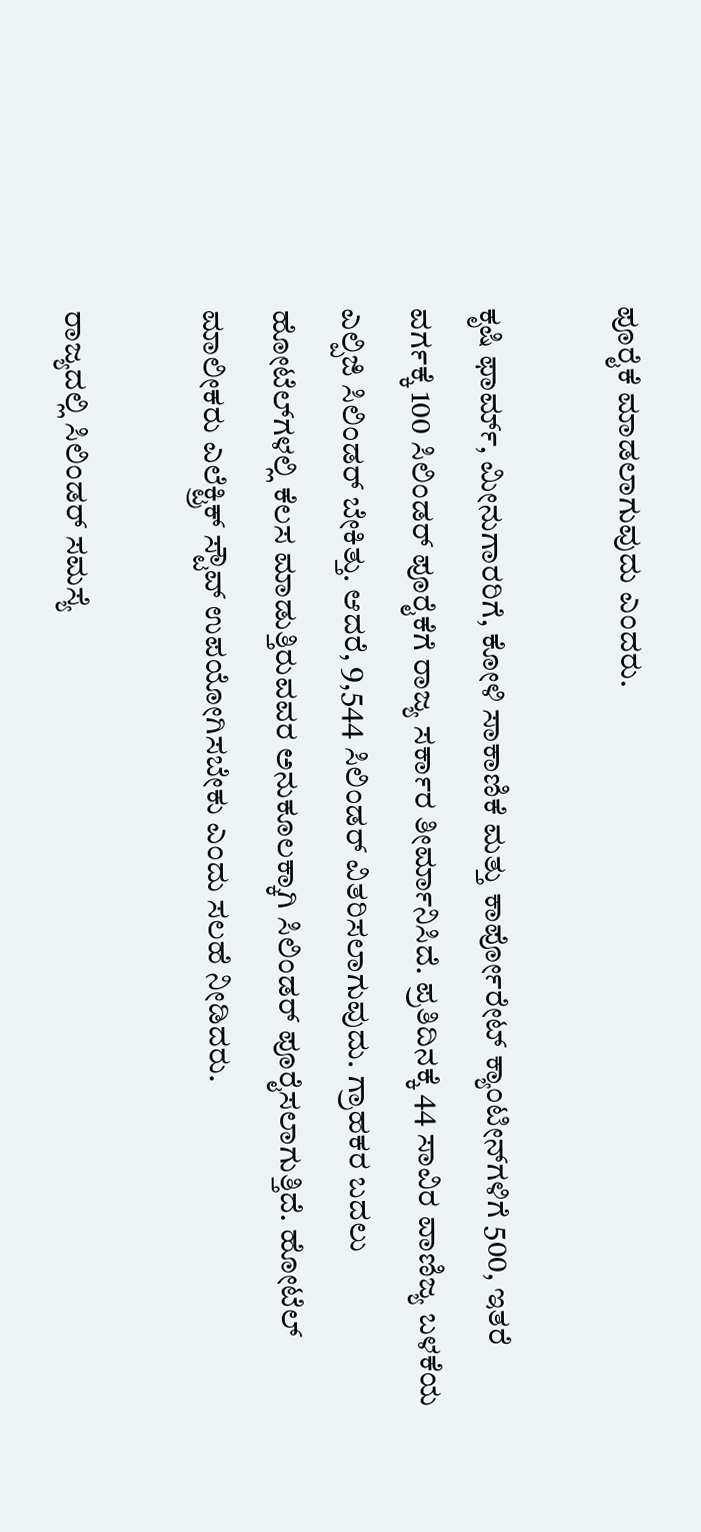ಪೂರೈಕೆ ಮಾಡಲಾಗುವುದು ಎಂದರು.

ಕೃಷಿ ಫಾರ್ಮ್‌, ಮೀನುಗಾರರಿಗೆ, ಕೋಳಿ ಸಾಕಾಣಿಕೆ ಮತ್ತು ಕಾರ್ಪೋರೇಟ್ ಕ್ಯಾಂಟೀನ್‌ಗಳಿಗೆ 500, ಇತರೆ ವರ್ಗಕ್ಕೆ 100 ಸಿಲಿಂಡರ್ ಪೂರೈಕೆಗೆ ರಾಜ್ಯ ಸರ್ಕಾರ ತೀರ್ಮಾನಿಸಿದೆ. ಪ್ರತಿದಿನಕ್ಕೆ 44 ಸಾವಿರ ವಾಣಿಜ್ಯ ಬಳಕೆಯ ಎಲ್ಪಿಜಿ ಸಿಲಿಂಡರ್ ಬೇಕಿತ್ತು. ಆದರೆ, 9,544 ಸಿಲಿಂಡರ್ ವಿತರಿಸಲಾಗುವುದು. ಗ್ರಾಹಕರ ಬದಲು ಹೋಟೆಲ್‌ಗಳಲ್ಲಿ ಕೆಲಸ ಮಾಡುತ್ತಿರುವವರ ಅನುಕೂಲಕ್ಕಾಗಿ ಸಿಲಿಂಡರ್ ಪೂರೈಸಲಾಗುತ್ತಿದೆ. ಹೋಟೆಲ್ ಮಾಲೀಕರು ಎಲೆಕ್ಟ್ರಿಕ್ ಸ್ಟೌವ್ ಉಪಯೋಗಿಸಬೇಕು ಎಂದು ಸಲಹೆ ನೀಡಿದರು.

ರಾಜ್ಯದಲ್ಲಿ ಸಿಲಿಂಡರ್ ಸಮಸ್ಯೆ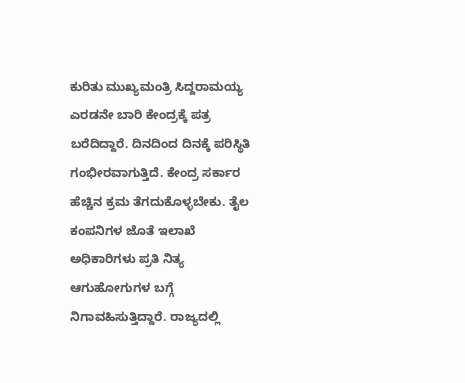ಕುರಿತು ಮುಖ್ಯಮಂತ್ರಿ ಸಿದ್ದರಾಮಯ್ಯ ಎರಡನೇ ಬಾರಿ ಕೇಂದ್ರಕ್ಕೆ ಪತ್ರ ಬರೆದಿದ್ದಾರೆ. ದಿನದಿಂದ ದಿನಕ್ಕೆ ಪರಿಸ್ಥಿತಿ ಗಂಭೀರವಾಗುತ್ತಿದೆ. ಕೇಂದ್ರ ಸರ್ಕಾರ ಹೆಚ್ಚಿನ ಕ್ರಮ ತೆಗದುಕೊಳ್ಳಬೇಕು. ತೈಲ ಕಂಪನಿಗಳ ಜೊತೆ ಇಲಾಖೆ ಅಧಿಕಾರಿಗಳು ಪ್ರತಿ ನಿತ್ಯ ಆಗುಹೋಗುಗಳ ಬಗ್ಗೆ ನಿಗಾವಹಿಸುತ್ತಿದ್ದಾರೆ. ರಾಜ್ಯದಲ್ಲಿ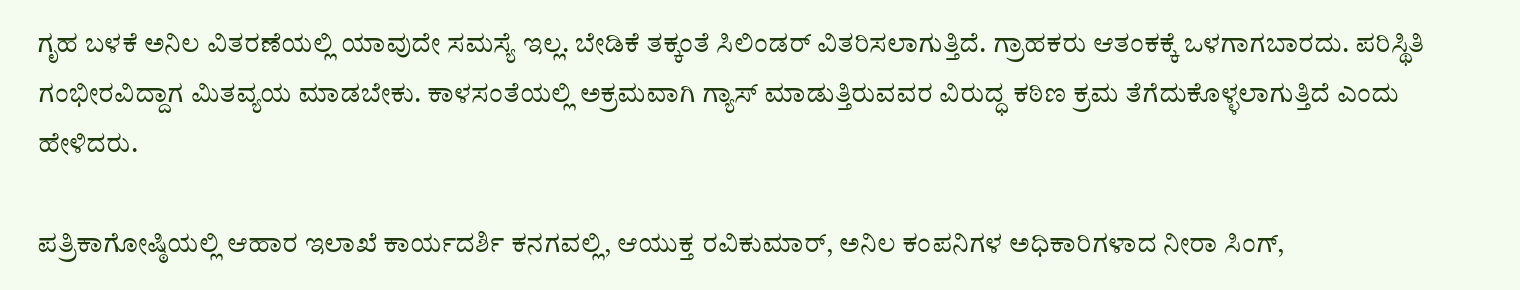ಗೃಹ ಬಳಕೆ ಅನಿಲ ವಿತರಣೆಯಲ್ಲಿ ಯಾವುದೇ ಸಮಸ್ಯೆ ಇಲ್ಲ. ಬೇಡಿಕೆ ತಕ್ಕಂತೆ ಸಿಲಿಂಡರ್ ವಿತರಿಸಲಾಗುತ್ತಿದೆ. ಗ್ರಾಹಕರು ಆತಂಕಕ್ಕೆ ಒಳಗಾಗಬಾರದು. ಪರಿಸ್ಥಿತಿ ಗಂಭೀರವಿದ್ದಾಗ ಮಿತವ್ಯಯ ಮಾಡಬೇಕು. ಕಾಳಸಂತೆಯಲ್ಲಿ ಅಕ್ರಮವಾಗಿ ಗ್ಯಾಸ್ ಮಾಡುತ್ತಿರುವವರ ವಿರುದ್ಧ ಕಠಿಣ ಕ್ರಮ ತೆಗೆದುಕೊಳ್ಳಲಾಗುತ್ತಿದೆ ಎಂದು ಹೇಳಿದರು.

ಪತ್ರಿಕಾಗೋಷ್ಠಿಯಲ್ಲಿ ಆಹಾರ ಇಲಾಖೆ ಕಾರ್ಯದರ್ಶಿ ಕನಗವಲ್ಲಿ, ಆಯುಕ್ತ ರವಿಕುಮಾರ್, ಅನಿಲ ಕಂಪನಿಗಳ ಅಧಿಕಾರಿಗಳಾದ ನೀರಾ ಸಿಂಗ್,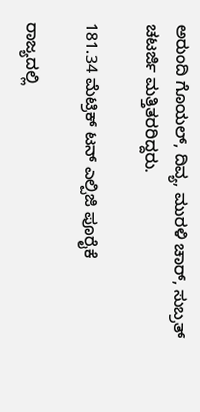ಅರುಂದಿ ಗೊಯಲ್, ದಿವ್ಯ, ಮುರಳಿ ಚಾರ್, ಸುಬ್ರತ್ ಚಟರ್ಜಿ ಮತ್ತಿತರರಿದ್ದರು.

181.34 ಮೆಟ್ರಿಕ್‌ ಟನ್‌ ಎಲ್ಪಿಜಿ ಪೂರೈಕೆ

ರಾಜ್ಯದಲ್ಲಿ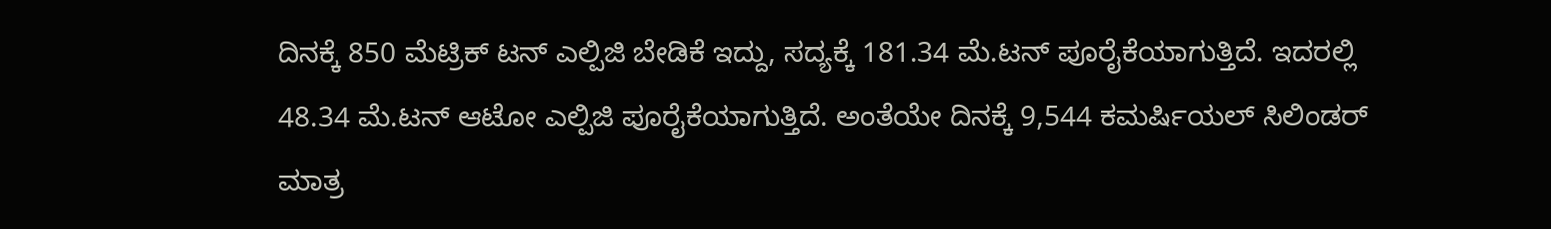ದಿನಕ್ಕೆ 850 ಮೆಟ್ರಿಕ್ ಟನ್ ಎಲ್ಪಿಜಿ ಬೇಡಿಕೆ ಇದ್ದು, ಸದ್ಯಕ್ಕೆ 181.34 ಮೆ.ಟನ್ ಪೂರೈಕೆಯಾಗುತ್ತಿದೆ. ಇದರಲ್ಲಿ 48.34 ಮೆ.ಟನ್ ಆಟೋ ಎಲ್ಪಿಜಿ ಪೂರೈಕೆಯಾಗುತ್ತಿದೆ. ಅಂತೆಯೇ ದಿನಕ್ಕೆ 9,544 ಕಮರ್ಷಿಯಲ್ ಸಿಲಿಂಡರ್ ಮಾತ್ರ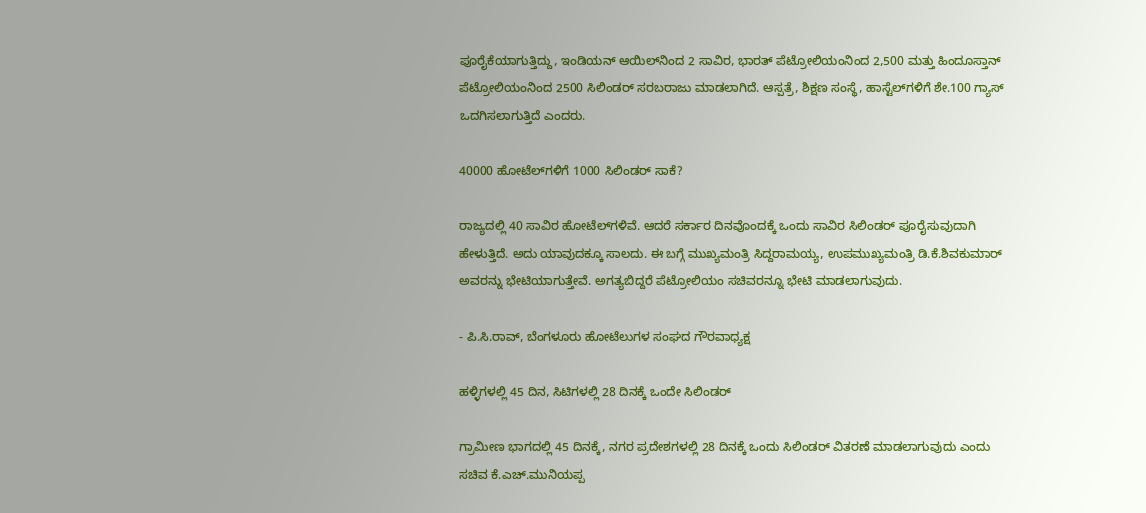ಪೂರೈಕೆಯಾಗುತ್ತಿದ್ದು, ಇಂಡಿಯನ್ ಆಯಿಲ್‌ನಿಂದ 2 ಸಾವಿರ, ಭಾರತ್ ಪೆಟ್ರೋಲಿಯಂನಿಂದ 2,500 ಮತ್ತು ಹಿಂದೂಸ್ತಾನ್ ಪೆಟ್ರೋಲಿಯಂನಿಂದ 2500 ಸಿಲಿಂಡರ್ ಸರಬರಾಜು ಮಾಡಲಾಗಿದೆ. ಆಸ್ಪತ್ರೆ, ಶಿಕ್ಷಣ ಸಂಸ್ಥೆ, ಹಾಸ್ಟೆಲ್‌ಗಳಿಗೆ ಶೇ.100 ಗ್ಯಾಸ್ ಒದಗಿಸಲಾಗುತ್ತಿದೆ ಎಂದರು.

40000 ಹೋಟೆಲ್‌ಗಳಿಗೆ 1000 ಸಿಲಿಂಡರ್‌ ಸಾಕೆ?

ರಾಜ್ಯದಲ್ಲಿ 40 ಸಾವಿರ ಹೋಟೆಲ್‌ಗಳಿವೆ. ಆದರೆ ಸರ್ಕಾರ ದಿನವೊಂದಕ್ಕೆ ಒಂದು ಸಾವಿರ ಸಿಲಿಂಡರ್‌ ಪೂರೈಸುವುದಾಗಿ ಹೇಳುತ್ತಿದೆ. ಅದು ಯಾವುದಕ್ಕೂ ಸಾಲದು. ಈ ಬಗ್ಗೆ ಮುಖ್ಯಮಂತ್ರಿ ಸಿದ್ದರಾಮಯ್ಯ, ಉಪಮುಖ್ಯಮಂತ್ರಿ ಡಿ.ಕೆ.ಶಿವಕುಮಾರ್‌ ಅವರನ್ನು ಭೇಟಿಯಾಗುತ್ತೇವೆ. ಅಗತ್ಯಬಿದ್ದರೆ ಪೆಟ್ರೋಲಿಯಂ ಸಚಿವರನ್ನೂ ಭೇಟಿ ಮಾಡಲಾಗುವುದು.

- ಪಿ.ಸಿ.ರಾವ್‌, ಬೆಂಗಳೂರು ಹೋಟೆಲುಗಳ ಸಂಘದ ಗೌರವಾಧ್ಯಕ್ಷ

ಹಳ್ಳಿಗಳಲ್ಲಿ 45 ದಿನ, ಸಿಟಿಗಳಲ್ಲಿ 28 ದಿನಕ್ಕೆ ಒಂದೇ ಸಿಲಿಂಡರ್‌

ಗ್ರಾಮೀಣ ಭಾಗದಲ್ಲಿ 45 ದಿನಕ್ಕೆ, ನಗರ ಪ್ರದೇಶಗಳಲ್ಲಿ 28 ದಿನಕ್ಕೆ ಒಂದು ಸಿಲಿಂಡರ್ ವಿತರಣೆ ಮಾಡಲಾಗುವುದು ಎಂದು ಸಚಿವ ಕೆ.ಎಚ್‌.ಮುನಿಯಪ್ಪ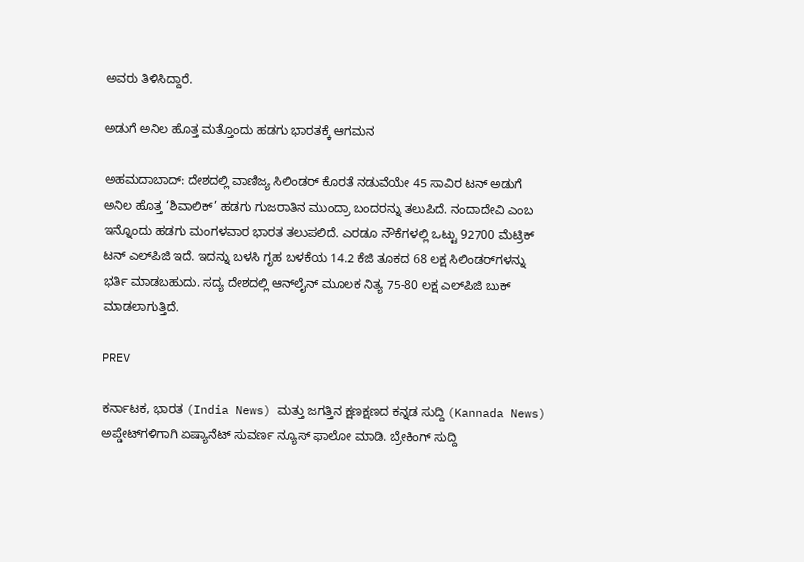ಅವರು ತಿಳಿಸಿದ್ದಾರೆ.

ಅಡುಗೆ ಅನಿಲ ಹೊತ್ತ ಮತ್ತೊಂದು ಹಡಗು ಭಾರತಕ್ಕೆ ಆಗಮನ

ಅಹಮದಾಬಾದ್‌: ದೇಶದಲ್ಲಿ ವಾಣಿಜ್ಯ ಸಿಲಿಂಡರ್‌ ಕೊರತೆ ನಡುವೆಯೇ 45 ಸಾವಿರ ಟನ್‌ ಅಡುಗೆ ಅನಿಲ ಹೊತ್ತ ‘ಶಿವಾಲಿಕ್‌’ ಹಡಗು ಗುಜರಾತಿನ ಮುಂದ್ರಾ ಬಂದರನ್ನು ತಲುಪಿದೆ. ನಂದಾದೇವಿ ಎಂಬ ಇನ್ನೊಂದು ಹಡಗು ಮಂಗಳವಾರ ಭಾರತ ತಲುಪಲಿದೆ. ಎರಡೂ ನೌಕೆಗಳಲ್ಲಿ ಒಟ್ಟು 92700 ಮೆಟ್ರಿಕ್‌ ಟನ್‌ ಎಲ್‌ಪಿಜಿ ಇದೆ. ಇದನ್ನು ಬಳಸಿ ಗೃಹ ಬಳಕೆಯ 14.2 ಕೆಜಿ ತೂಕದ 68 ಲಕ್ಷ ಸಿಲಿಂಡರ್‌ಗಳನ್ನು ಭರ್ತಿ ಮಾಡಬಹುದು. ಸದ್ಯ ದೇಶದಲ್ಲಿ ಆನ್‌ಲೈನ್ ಮೂಲಕ ನಿತ್ಯ 75-80 ಲಕ್ಷ ಎಲ್‌ಪಿಜಿ ಬುಕ್‌ ಮಾಡಲಾಗುತ್ತಿದೆ.

PREV

ಕರ್ನಾಟಕ, ಭಾರತ (India News) ಮತ್ತು ಜಗತ್ತಿನ ಕ್ಷಣಕ್ಷಣದ ಕನ್ನಡ ಸುದ್ದಿ (Kannada News) ಅಪ್ಡೇಟ್‌ಗಳಿಗಾಗಿ ಏಷ್ಯಾನೆಟ್ ಸುವರ್ಣ ನ್ಯೂಸ್‌ ಫಾಲೋ ಮಾಡಿ. ಬ್ರೇಕಿಂಗ್ ಸುದ್ದಿ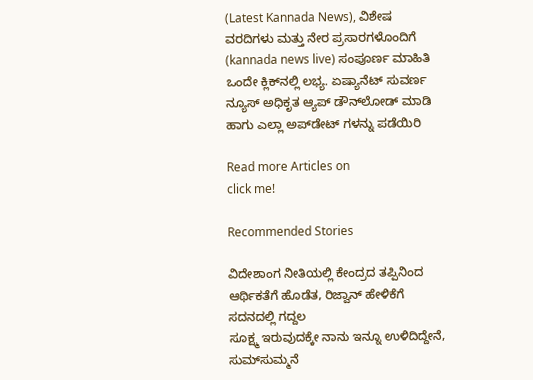(Latest Kannada News), ವಿಶೇಷ ವರದಿಗಳು ಮತ್ತು ನೇರ ಪ್ರಸಾರಗಳೊಂದಿಗೆ (kannada news live) ಸಂಪೂರ್ಣ ಮಾಹಿತಿ ಒಂದೇ ಕ್ಲಿಕ್‌ನಲ್ಲಿ ಲಭ್ಯ. ಏಷ್ಯಾನೆಟ್ ಸುವರ್ಣ ನ್ಯೂಸ್ ಅಧಿಕೃತ ಆ್ಯಪ್ ಡೌನ್‌ಲೋಡ್ ಮಾಡಿ ಹಾಗು ಎಲ್ಲಾ ಅಪ್‌ಡೇಟ್ ಗಳನ್ನು ಪಡೆಯಿರಿ

Read more Articles on
click me!

Recommended Stories

ವಿದೇಶಾಂಗ ನೀತಿಯಲ್ಲಿ ಕೇಂದ್ರದ ತಪ್ಪಿನಿಂದ ಆರ್ಥಿಕತೆಗೆ ಹೊಡೆತ, ರಿಜ್ವಾನ್‌ ಹೇಳಿಕೆಗೆ ಸದನದಲ್ಲಿ ಗದ್ದಲ
ಸೂಕ್ಷ್ಮ ಇರುವುದಕ್ಕೇ ನಾನು ಇನ್ನೂ ಉಳಿದಿದ್ದೇನೆ, ಸುಮ್‌ಸುಮ್ಮನೆ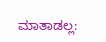ಮಾತಾಡಲ್ಲ: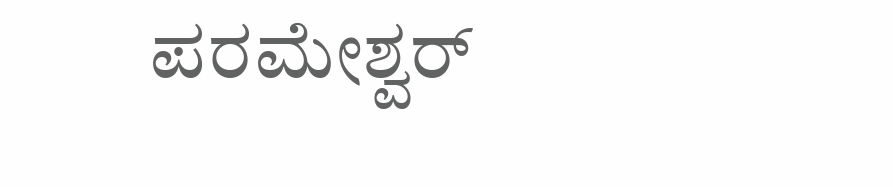ಪರಮೇಶ್ವರ್